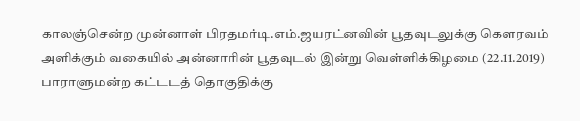காலஞ்சென்ற முன்னாள் பிரதமர்டி.எம்.ஜயரட்னவின் பூதவுடலுக்கு கௌரவம் அளிக்கும் வகையில் அன்னாரின் பூதவுடல் இன்று வெள்ளிக்கிழமை (22.11.2019) பாராளுமன்ற கட்டடத் தொகுதிக்கு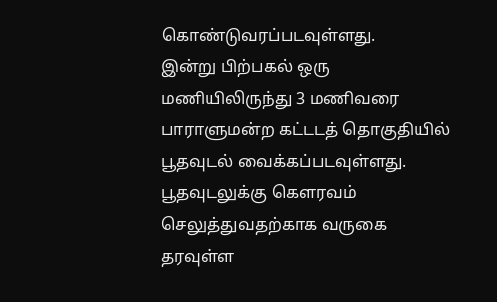கொண்டுவரப்படவுள்ளது.
இன்று பிற்பகல் ஒரு மணியிலிருந்து 3 மணிவரை பாராளுமன்ற கட்டடத் தொகுதியில் பூதவுடல் வைக்கப்படவுள்ளது.
பூதவுடலுக்கு கௌரவம் செலுத்துவதற்காக வருகை தரவுள்ள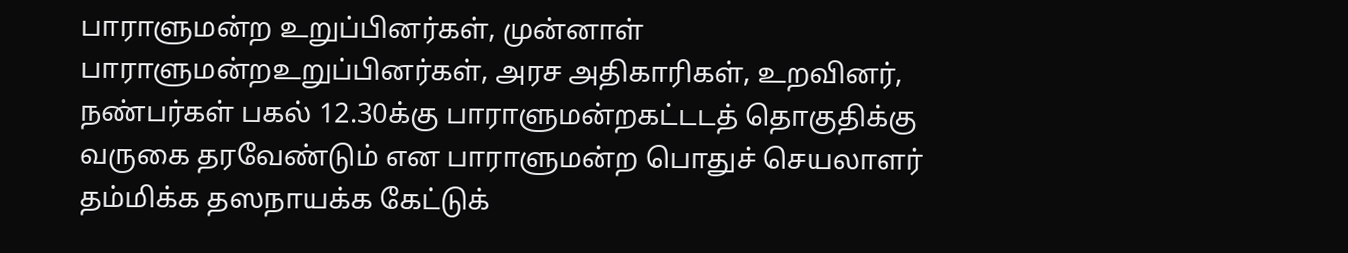பாராளுமன்ற உறுப்பினர்கள், முன்னாள் பாராளுமன்றஉறுப்பினர்கள், அரச அதிகாரிகள், உறவினர், நண்பர்கள் பகல் 12.30க்கு பாராளுமன்றகட்டடத் தொகுதிக்கு வருகை தரவேண்டும் என பாராளுமன்ற பொதுச் செயலாளர் தம்மிக்க தஸநாயக்க கேட்டுக்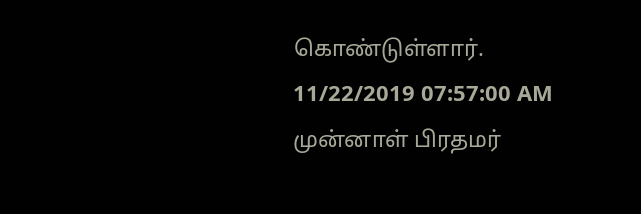கொண்டுள்ளார்.
11/22/2019 07:57:00 AM
முன்னாள் பிரதமர்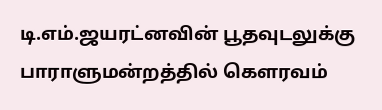டி.எம்.ஜயரட்னவின் பூதவுடலுக்கு பாராளுமன்றத்தில் கௌரவம்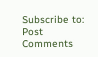Subscribe to:
Post Comments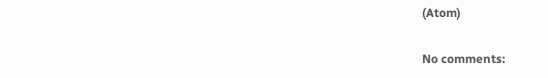(Atom)

No comments: